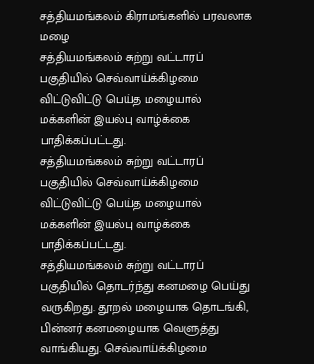சத்தியமங்கலம் கிராமங்களில் பரவலாக மழை
சத்தியமங்கலம் சுற்று வட்டாரப் பகுதியில் செவ்வாய்க்கிழமை விட்டுவிட்டு பெய்த மழையால் மக்களின் இயல்பு வாழ்க்கை பாதிக்கப்பட்டது.
சத்தியமங்கலம் சுற்று வட்டாரப் பகுதியில் செவ்வாய்க்கிழமை விட்டுவிட்டு பெய்த மழையால் மக்களின் இயல்பு வாழ்க்கை பாதிக்கப்பட்டது.
சத்தியமங்கலம் சுற்று வட்டாரப் பகுதியில் தொடர்ந்து கனமழை பெய்து வருகிறது. தூறல் மழையாக தொடங்கி, பின்னர் கனமழையாக வெளுத்து வாங்கியது. செவ்வாய்க்கிழமை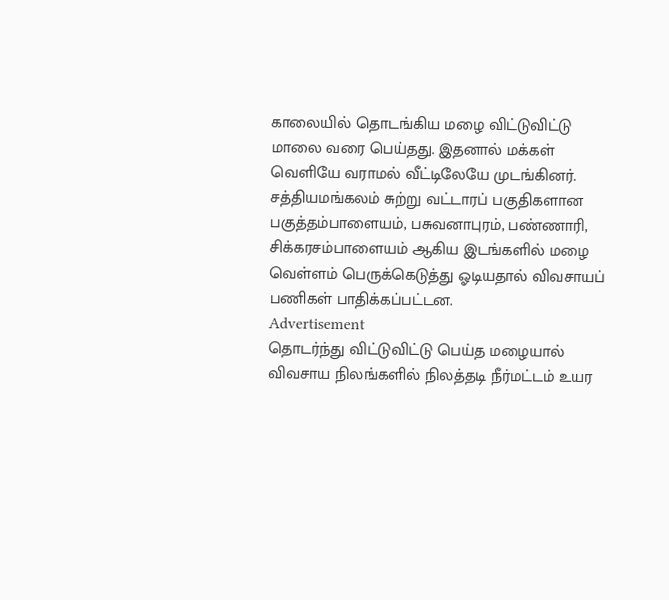காலையில் தொடங்கிய மழை விட்டுவிட்டு மாலை வரை பெய்தது. இதனால் மக்கள் வெளியே வராமல் வீட்டிலேயே முடங்கினர்.
சத்தியமங்கலம் சுற்று வட்டாரப் பகுதிகளான பகுத்தம்பாளையம், பசுவனாபுரம், பண்ணாரி, சிக்கரசம்பாளையம் ஆகிய இடங்களில் மழை வெள்ளம் பெருக்கெடுத்து ஓடியதால் விவசாயப் பணிகள் பாதிக்கப்பட்டன.
Advertisement
தொடர்ந்து விட்டுவிட்டு பெய்த மழையால் விவசாய நிலங்களில் நிலத்தடி நீர்மட்டம் உயர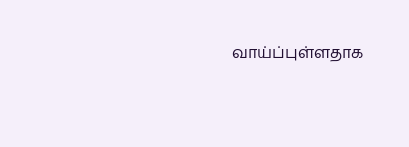வாய்ப்புள்ளதாக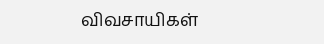விவசாயிகள்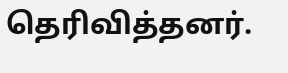தெரிவித்தனர்.